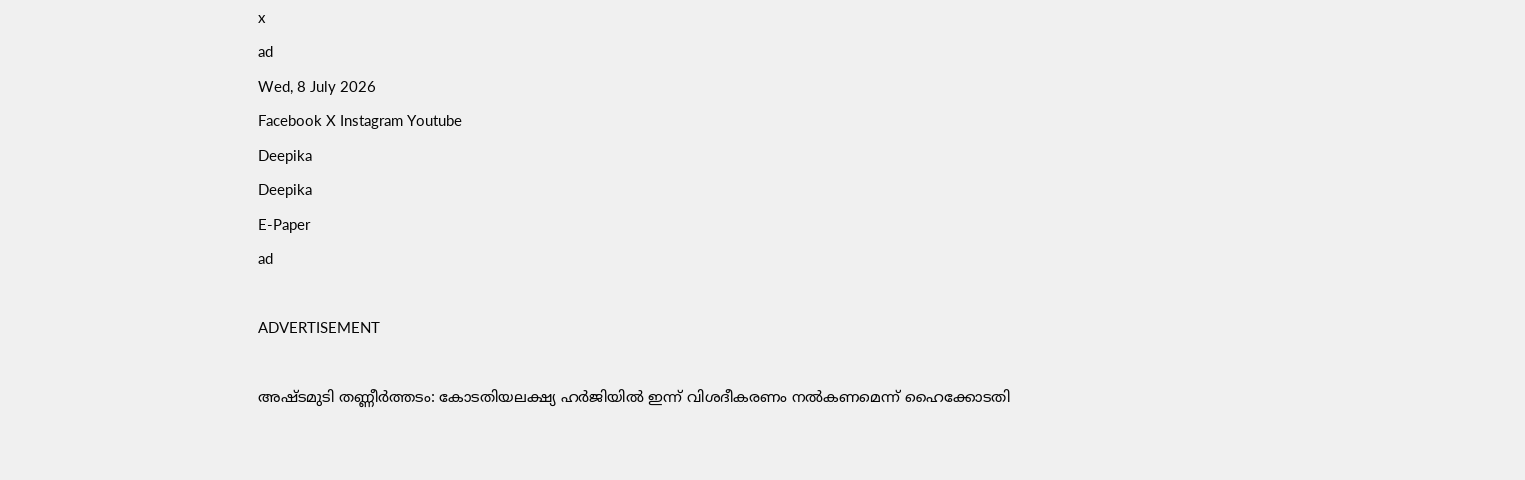x
ad
Wed, 8 July 2026
Facebook X Instagram Youtube
Deepika
Deepika
E-Paper
ad

ADVERTISEMENT

അഷ്‌ടമുടി തണ്ണീർത്ത‌ടം: കോടതിയലക്ഷ്യ ഹർജിയിൽ ഇന്ന് വിശദീകരണം നൽകണമെന്ന് ഹൈക്കോടതി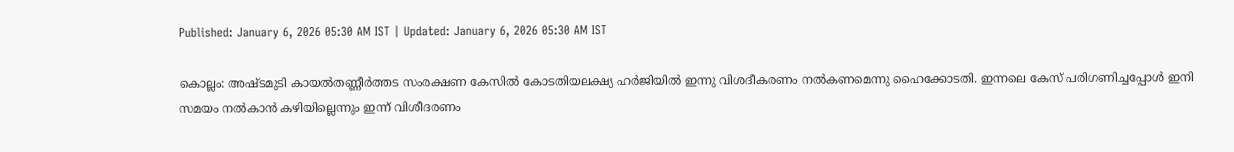Published: January 6, 2026 05:30 AM IST | Updated: January 6, 2026 05:30 AM IST

കൊല്ലം: അഷ്‌ടമുടി കായൽതണ്ണീർത്തട സംരക്ഷണ കേസിൽ കോടതിയലക്ഷ്യ ഹർജിയിൽ ഇന്നു വിശദീകരണം നൽകണമെന്നു ഹൈക്കോടതി. ഇന്നലെ കേസ് പരിഗണിച്ചപ്പോൾ ഇനി സമയം നൽകാൻ കഴിയില്ലെന്നും ഇന്ന് വിശീദരണം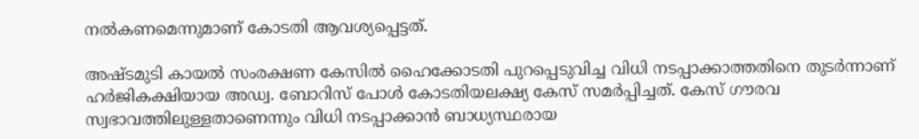നൽകണമെന്നുമാണ് കോടതി ആവശ്യപ്പെട്ടത്.

അഷ്‌ടമുടി കായൽ സംരക്ഷണ കേസിൽ ഹൈക്കോടതി പുറപ്പെടുവിച്ച വിധി നടപ്പാക്കാത്തതിനെ തുടർന്നാണ് ഹർജികക്ഷിയായ അഡ്വ. ബോറിസ് പോൾ കോടതിയലക്ഷ്യ കേസ് സമർപ്പിച്ചത്. കേസ് ഗൗരവ സ്വഭാവത്തിലുള്ളതാണെന്നും വിധി നടപ്പാക്കാൻ ബാധ്യസ്ഥരായ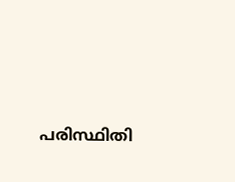പരിസ്ഥിതി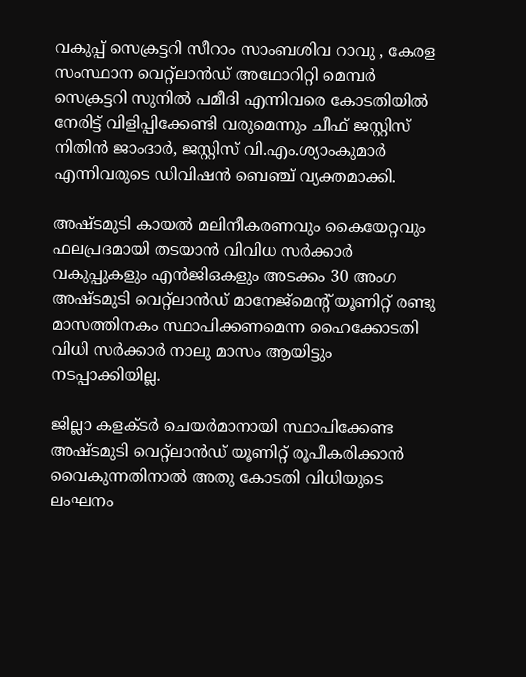വകുപ്പ് സെക്രട്ടറി സീറാം സാംബശിവ റാവു , കേരള സംസ്ഥാന വെറ്റ്‌ലാൻഡ് അഥോറിറ്റി മെമ്പർ സെക്രട്ടറി സുനിൽ പമീദി എന്നിവരെ കോടതിയിൽ നേരിട്ട് വിളിപ്പിക്കേണ്ടി വരുമെന്നും ചീഫ് ജസ്റ്റിസ് നിതിൻ ജാംദാർ, ജസ്റ്റിസ് വി.എം.ശ്യാംകുമാർ എന്നിവരുടെ ഡിവിഷൻ ബെഞ്ച് വ്യക്തമാക്കി.

അഷ്‌ടമുടി കായൽ മലിനീകരണവും കൈയേറ്റവും ഫലപ്രദമായി തടയാൻ വിവിധ സർക്കാർ വകുപ്പുകളും എൻജിഒകളും അടക്കം 30 അംഗ അഷ്‌ടമുടി വെറ്റ്‌ലാൻഡ് മാനേജ്മെന്‍റ് യൂണിറ്റ് രണ്ടു മാസത്തിനകം സ്ഥാപിക്കണമെന്ന ഹൈക്കോടതി വിധി സർക്കാർ നാലു മാസം ആയിട്ടും നടപ്പാക്കിയില്ല.

ജില്ലാ കളക്ടർ ചെയർമാനായി സ്ഥാപിക്കേണ്ട അഷ്‌ടമുടി വെറ്റ്‌ലാൻഡ് യൂണിറ്റ് രൂപീകരിക്കാൻ വൈകുന്നതിനാൽ അതു കോടതി വിധിയുടെ ലംഘനം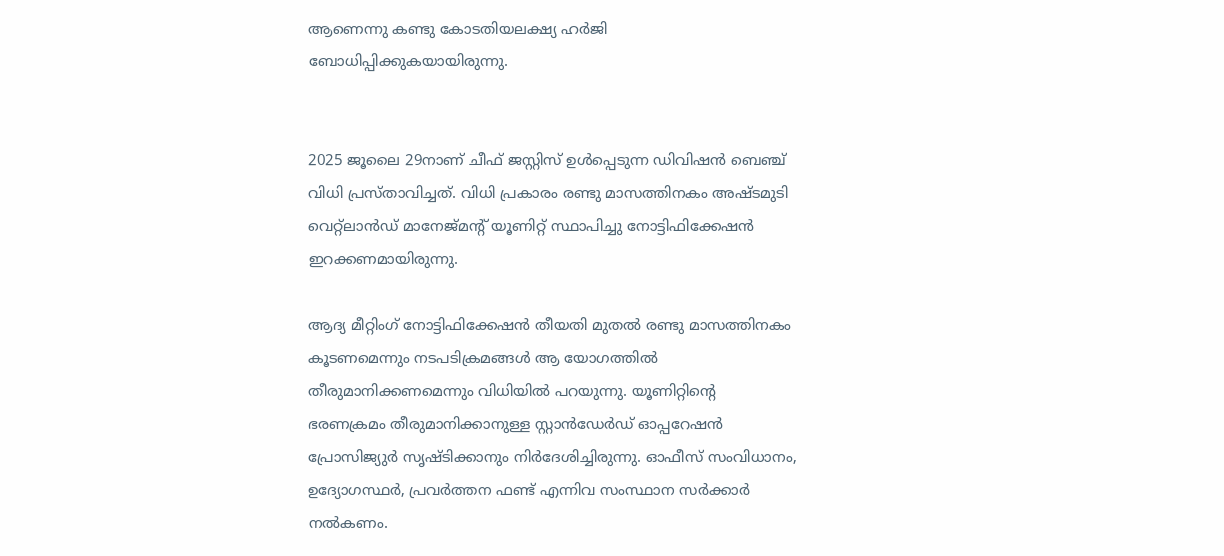ആണെന്നു കണ്ടു കോടതിയലക്ഷ്യ ഹർജി ബോധിപ്പിക്കുകയായിരുന്നു.


2025 ജൂലൈ 29നാണ് ചീഫ് ജസ്റ്റിസ് ഉൾപ്പെടുന്ന ഡിവിഷൻ ബെഞ്ച് വിധി പ്രസ്താവിച്ചത്. വിധി പ്രകാരം രണ്ടു മാസത്തിനകം അഷ്‌ടമുടി വെറ്റ്‌ലാൻഡ് മാനേജ്‌മന്‍റ് യൂണിറ്റ് സ്ഥാപിച്ചു നോട്ടിഫിക്കേഷൻ ഇറക്കണമായിരുന്നു.

ആദ്യ മീറ്റിംഗ് നോട്ടിഫിക്കേഷൻ തീയതി മുതൽ രണ്ടു മാസത്തിനകം കൂടണമെന്നും നടപടിക്രമങ്ങൾ ആ യോഗത്തിൽ തീരുമാനിക്കണമെന്നും വിധിയിൽ പറയുന്നു. യൂണിറ്റിന്‍റെ ഭരണക്രമം തീരുമാനിക്കാനുള്ള സ്റ്റാൻഡേർഡ് ഓപ്പറേഷൻ പ്രോസിജ്യുർ സൃഷ്ടിക്കാനും നിർദേശിച്ചിരുന്നു. ഓഫീസ് സംവിധാനം, ഉദ്യോഗസ്ഥർ, പ്രവർത്തന ഫണ്ട് എന്നിവ സംസ്ഥാന സർക്കാർ നൽകണം.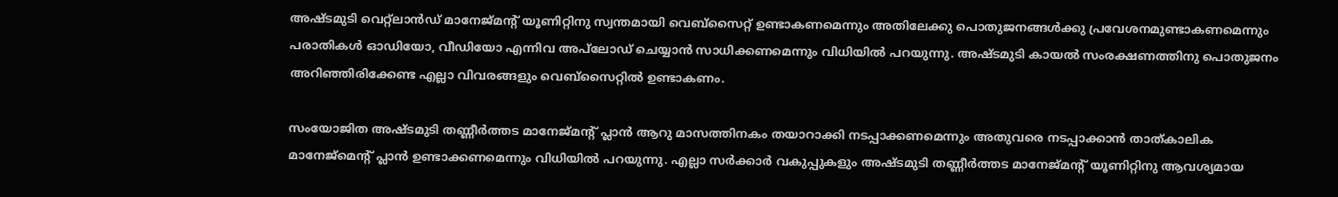അഷ്‌ടമുടി വെറ്റ്‌ലാൻഡ് മാനേജ്‌മന്‍റ് യൂണിറ്റിനു സ്വന്തമായി വെബ്സൈറ്റ് ഉണ്ടാകണമെന്നും അതിലേക്കു പൊതുജനങ്ങൾക്കു പ്രവേശനമുണ്ടാകണമെന്നും പരാതികൾ ഓഡിയോ, വീഡിയോ എന്നിവ അപ്‌ലോഡ് ചെയ്യാൻ സാധിക്കണമെന്നും വിധിയിൽ പറയുന്നു. അഷ്‌ടമുടി കായൽ സംരക്ഷണത്തിനു പൊതുജനം അറിഞ്ഞിരിക്കേണ്ട എല്ലാ വിവരങ്ങളും വെബ്‌സൈറ്റിൽ ഉണ്ടാകണം.

സംയോജിത അഷ്ടമുടി തണ്ണീർത്തട മാനേജ്‌മന്‍റ് പ്ലാൻ ആറു മാസത്തിനകം തയാറാക്കി നടപ്പാക്കണമെന്നും അതുവരെ നടപ്പാക്കാൻ താത്കാലിക മാനേജ്മെന്‍റ് പ്ലാൻ ഉണ്ടാക്കണമെന്നും വിധിയിൽ പറയുന്നു. എല്ലാ സർക്കാർ വകുപ്പുകളും അഷ്‌ടമുടി തണ്ണീർത്തട മാനേജ്‌മന്‍റ് യൂണിറ്റിനു ആവശ്യമായ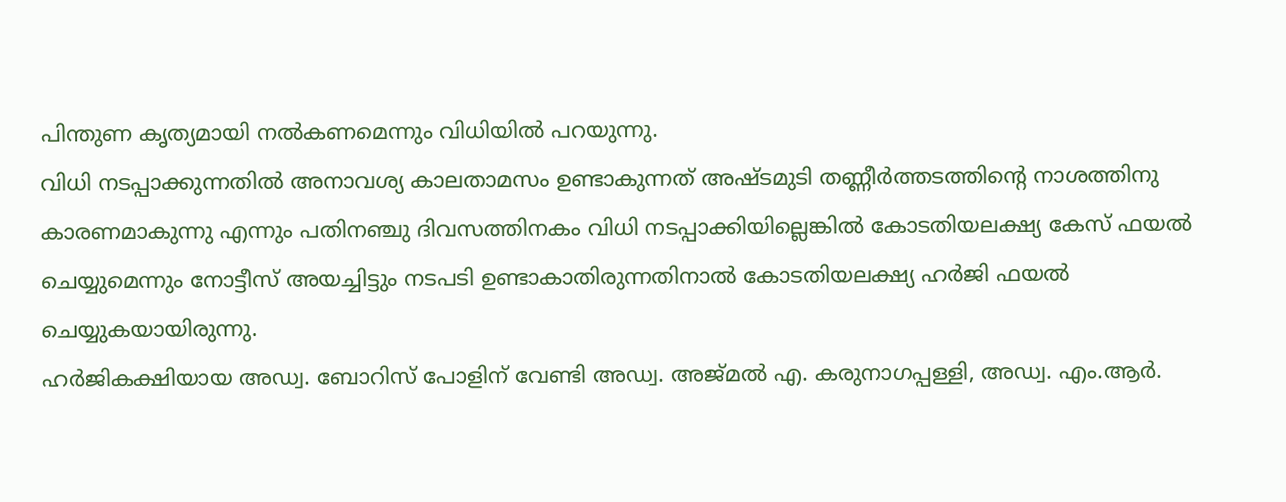പിന്തുണ കൃത്യമായി നൽകണമെന്നും വിധിയിൽ പറയുന്നു.
വിധി നടപ്പാക്കുന്നതിൽ അനാവശ്യ കാലതാമസം ഉണ്ടാകുന്നത് അഷ്ടമുടി തണ്ണീർത്തടത്തിന്‍റെ നാശത്തിനു കാരണമാകുന്നു എന്നും പതിനഞ്ചു ദിവസത്തിനകം വിധി നടപ്പാക്കിയില്ലെങ്കിൽ കോടതിയലക്ഷ്യ കേസ് ഫയൽ ചെയ്യുമെന്നും നോട്ടീസ് അയച്ചിട്ടും നടപടി ഉണ്ടാകാതിരുന്നതിനാൽ കോടതിയലക്ഷ്യ ഹർജി ഫയൽ ചെയ്യുകയായിരുന്നു.
ഹർജികക്ഷിയായ അഡ്വ. ബോറിസ് പോളിന് വേണ്ടി അഡ്വ. അജ്മൽ എ. കരുനാഗപ്പള്ളി, അഡ്വ. എം.ആർ.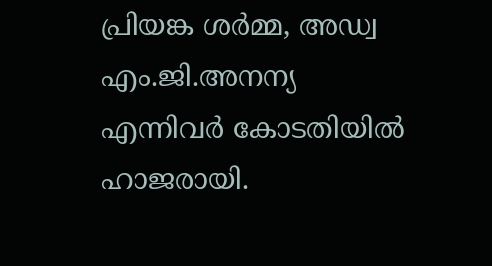പ്രിയങ്ക ശർമ്മ, അഡ്വ എം.ജി.അനന്യ എന്നിവർ കോടതിയിൽ ഹാജരായി.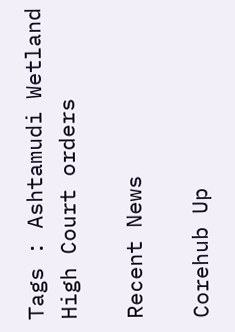Tags : Ashtamudi Wetland High Court orders

Recent News

Corehub Up